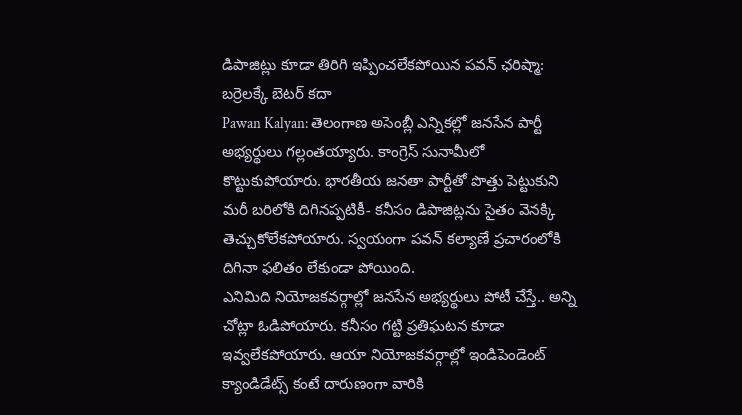డిపాజిట్లు కూడా తిరిగి ఇప్పించలేకపోయిన పవన్ ఛరిష్మా: బర్రెలక్కే బెటర్ కదా
Pawan Kalyan: తెలంగాణ అసెంబ్లీ ఎన్నికల్లో జనసేన పార్టీ అభ్యర్థులు గల్లంతయ్యారు. కాంగ్రెస్ సునామీలో కొట్టుకుపోయారు. భారతీయ జనతా పార్టీతో పొత్తు పెట్టుకుని మరీ బరిలోకి దిగినప్పటికీ- కనీసం డిపాజిట్లను సైతం వెనక్కి తెచ్చుకోలేకపోయారు. స్వయంగా పవన్ కల్యాణే ప్రచారంలోకి దిగినా ఫలితం లేకుండా పోయింది.
ఎనిమిది నియోజకవర్గాల్లో జనసేన అభ్యర్థులు పోటీ చేస్తే.. అన్ని చోట్లా ఓడిపోయారు. కనీసం గట్టి ప్రతిఘటన కూడా ఇవ్వలేకపోయారు. ఆయా నియోజకవర్గాల్లో ఇండిపెండెంట్ క్యాండిడేట్స్ కంటే దారుణంగా వారికి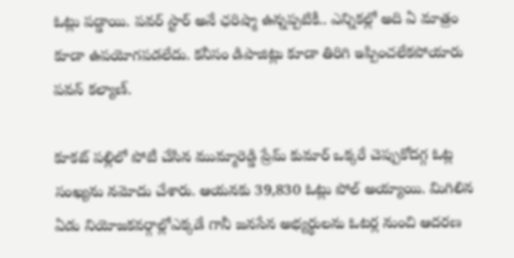ఓట్లు పడ్డాయి. పవర్ స్టార్ అనే ఛరిష్మా ఉన్నప్పటికీ.. ఎన్నికల్లో అది ఏ మాత్రం కూడా ఉపయోగపడలేదు. కనీసం డిపాజిట్లు కూడా తిరిగి ఇప్పించలేకపోయారు పవన్ కల్యాణ్.

కూకట్ పల్లిలో పోటీ చేసిన ముమ్మారెడ్డి ప్రేమ్ కుమార్ ఒక్కరే చెప్పుకోదగ్గ ఓట్ల సంఖ్యను నమోదు చేశారు. ఆయనకు 39,830 ఓట్లు పోల్ అయ్యాయి. మిగిలిన ఏడు నియోజకవర్గాల్లోఎక్కడే గానీ జనసేన అభ్యర్థులను ఓటర్ల నుంచి ఆదరణ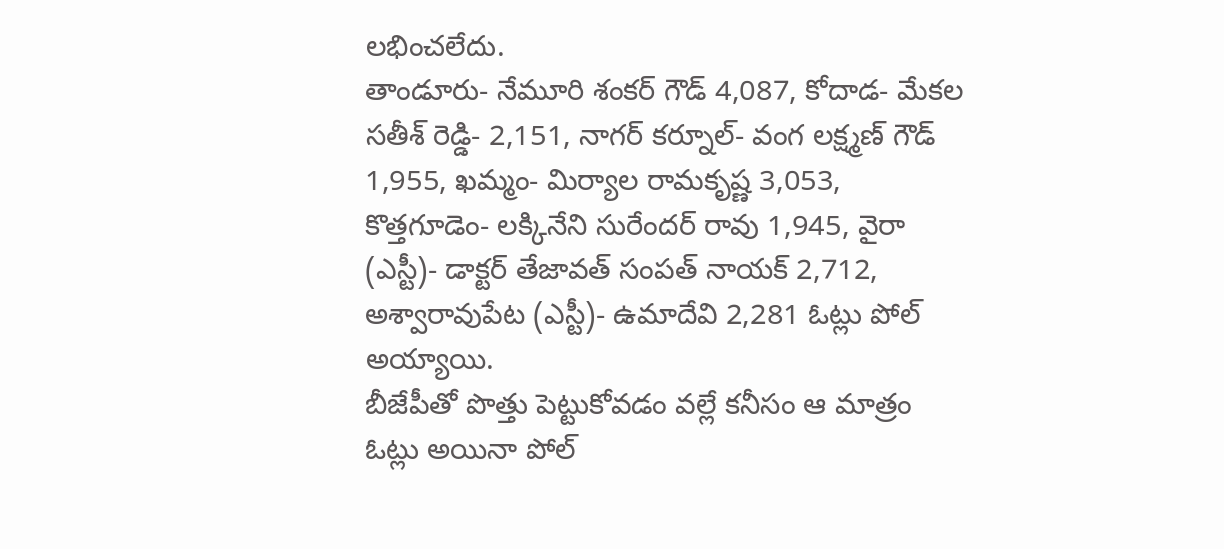లభించలేదు.
తాండూరు- నేమూరి శంకర్ గౌడ్ 4,087, కోదాడ- మేకల సతీశ్ రెడ్డి- 2,151, నాగర్ కర్నూల్- వంగ లక్ష్మణ్ గౌడ్ 1,955, ఖమ్మం- మిర్యాల రామకృష్ణ 3,053, కొత్తగూడెం- లక్కినేని సురేందర్ రావు 1,945, వైరా (ఎస్టీ)- డాక్టర్ తేజావత్ సంపత్ నాయక్ 2,712, అశ్వారావుపేట (ఎస్టీ)- ఉమాదేవి 2,281 ఓట్లు పోల్ అయ్యాయి.
బీజేపీతో పొత్తు పెట్టుకోవడం వల్లే కనీసం ఆ మాత్రం ఓట్లు అయినా పోల్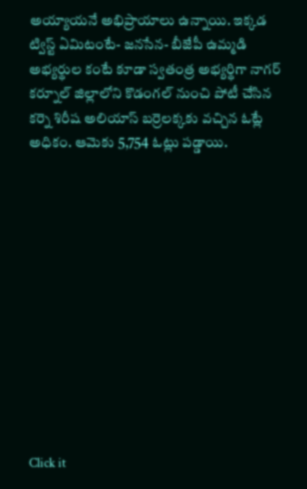అయ్యాయనే అభిప్రాయాలు ఉన్నాయి. ఇక్కడ ట్విస్ట్ ఏమిటంటే- జనసేన- బీజేపీ ఉమ్మడి అభ్యర్థుల కంటే కూడా స్వతంత్ర అభ్యర్థిగా నాగర్ కర్నూల్ జిల్లాలోని కొడంగల్ నుంచి పోటీ చేసిన కర్నె శిరీష అలియాస్ బర్రెలక్కకు వచ్చిన ఓట్లే అధికం. ఆమెకు 5,754 ఓట్లు పడ్డాయి.












Click it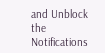and Unblock the Notifications